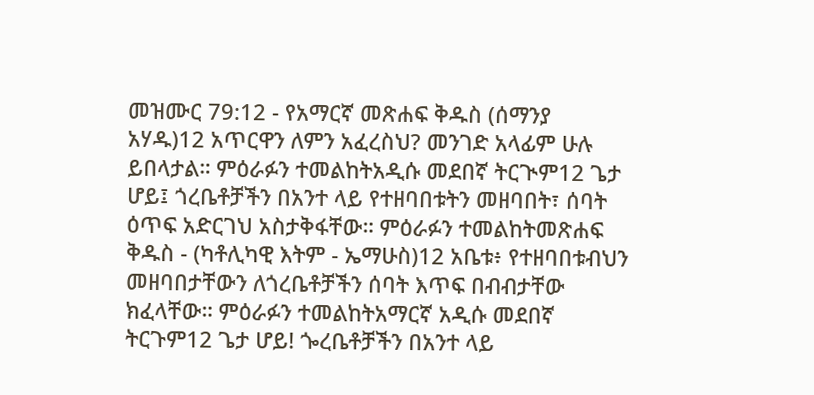መዝሙር 79:12 - የአማርኛ መጽሐፍ ቅዱስ (ሰማንያ አሃዱ)12 አጥርዋን ለምን አፈረስህ? መንገድ አላፊም ሁሉ ይበላታል። ምዕራፉን ተመልከትአዲሱ መደበኛ ትርጒም12 ጌታ ሆይ፤ ጎረቤቶቻችን በአንተ ላይ የተዘባበቱትን መዘባበት፣ ሰባት ዕጥፍ አድርገህ አስታቅፋቸው። ምዕራፉን ተመልከትመጽሐፍ ቅዱስ - (ካቶሊካዊ እትም - ኤማሁስ)12 አቤቱ፥ የተዘባበቱብህን መዘባበታቸውን ለጎረቤቶቻችን ሰባት እጥፍ በብብታቸው ክፈላቸው። ምዕራፉን ተመልከትአማርኛ አዲሱ መደበኛ ትርጉም12 ጌታ ሆይ! ጐረቤቶቻችን በአንተ ላይ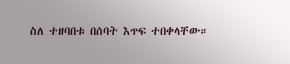ስለ ተዘባበቱ በሰባት እጥፍ ተበቀላቸው።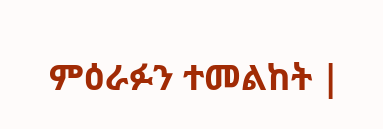ምዕራፉን ተመልከት |